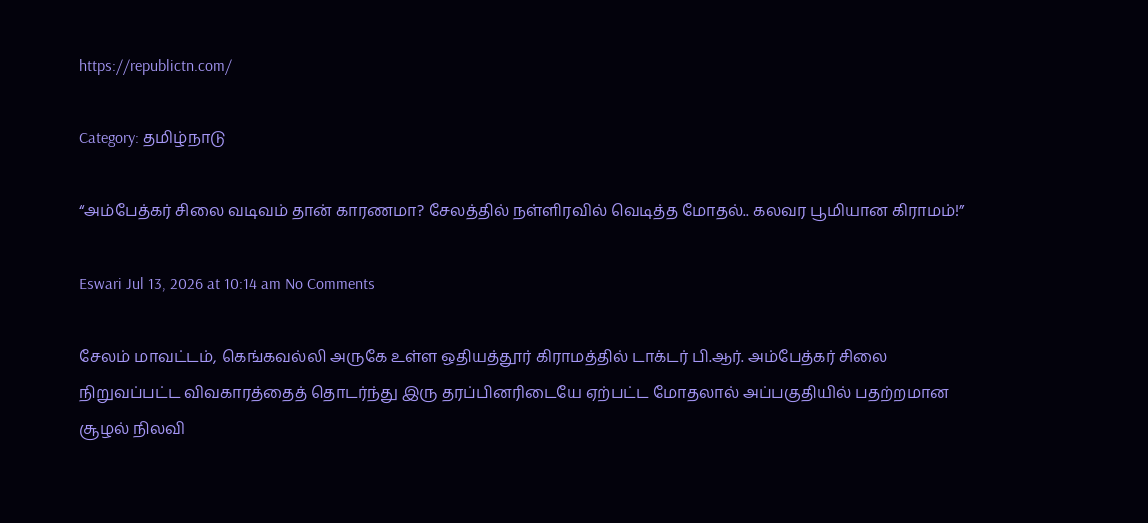https://republictn.com/

Category: தமிழ்நாடு

“அம்பேத்கர் சிலை வடிவம் தான் காரணமா? சேலத்தில் நள்ளிரவில் வெடித்த மோதல்.. கலவர பூமியான கிராமம்!”

Eswari Jul 13, 2026 at 10:14 am No Comments

சேலம் மாவட்டம், கெங்கவல்லி அருகே உள்ள ஒதியத்தூர் கிராமத்தில் டாக்டர் பி.ஆர். அம்பேத்கர் சிலை நிறுவப்பட்ட விவகாரத்தைத் தொடர்ந்து இரு தரப்பினரிடையே ஏற்பட்ட மோதலால் அப்பகுதியில் பதற்றமான சூழல் நிலவி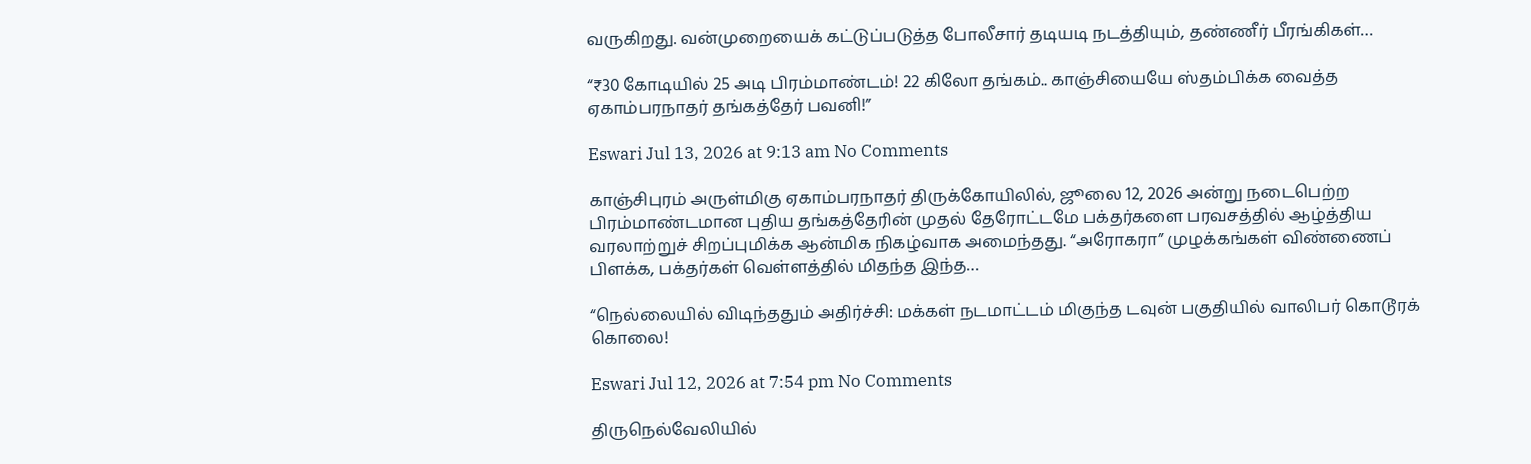வருகிறது. வன்முறையைக் கட்டுப்படுத்த போலீசார் தடியடி நடத்தியும், தண்ணீர் பீரங்கிகள்…

“₹30 கோடியில் 25 அடி பிரம்மாண்டம்! 22 கிலோ தங்கம்.. காஞ்சியையே ஸ்தம்பிக்க வைத்த ஏகாம்பரநாதர் தங்கத்தேர் பவனி!”

Eswari Jul 13, 2026 at 9:13 am No Comments

காஞ்சிபுரம் அருள்மிகு ஏகாம்பரநாதர் திருக்கோயிலில், ஜூலை 12, 2026 அன்று நடைபெற்ற பிரம்மாண்டமான புதிய தங்கத்தேரின் முதல் தேரோட்டமே பக்தர்களை பரவசத்தில் ஆழ்த்திய வரலாற்றுச் சிறப்புமிக்க ஆன்மிக நிகழ்வாக அமைந்தது. “அரோகரா” முழக்கங்கள் விண்ணைப் பிளக்க, பக்தர்கள் வெள்ளத்தில் மிதந்த இந்த…

“நெல்லையில் விடிந்ததும் அதிர்ச்சி: மக்கள் நடமாட்டம் மிகுந்த டவுன் பகுதியில் வாலிபர் கொடூரக் கொலை!

Eswari Jul 12, 2026 at 7:54 pm No Comments

திருநெல்வேலியில்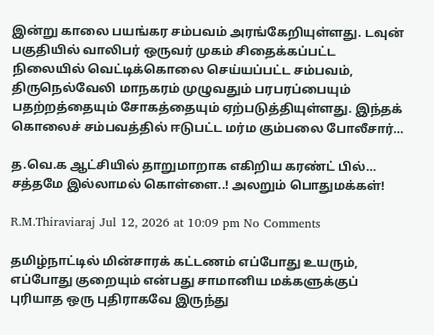இன்று காலை பயங்கர சம்பவம் அரங்கேறியுள்ளது. டவுன் பகுதியில் வாலிபர் ஒருவர் முகம் சிதைக்கப்பட்ட நிலையில் வெட்டிக்கொலை செய்யப்பட்ட சம்பவம், திருநெல்வேலி மாநகரம் முழுவதும் பரபரப்பையும் பதற்றத்தையும் சோகத்தையும் ஏற்படுத்தியுள்ளது. இந்தக் கொலைச் சம்பவத்தில் ஈடுபட்ட மர்ம கும்பலை போலீசார்…

த.வெ.க ஆட்சியில் தாறுமாறாக எகிறிய கரண்ட் பில்… சத்தமே இல்லாமல் கொள்ளை..! அலறும் பொதுமக்கள்!

R.M.Thiraviaraj Jul 12, 2026 at 10:09 pm No Comments

தமிழ்நாட்டில் மின்சாரக் கட்டணம் எப்போது உயரும், எப்போது குறையும் என்பது சாமானிய மக்களுக்குப் புரியாத ஒரு புதிராகவே இருந்து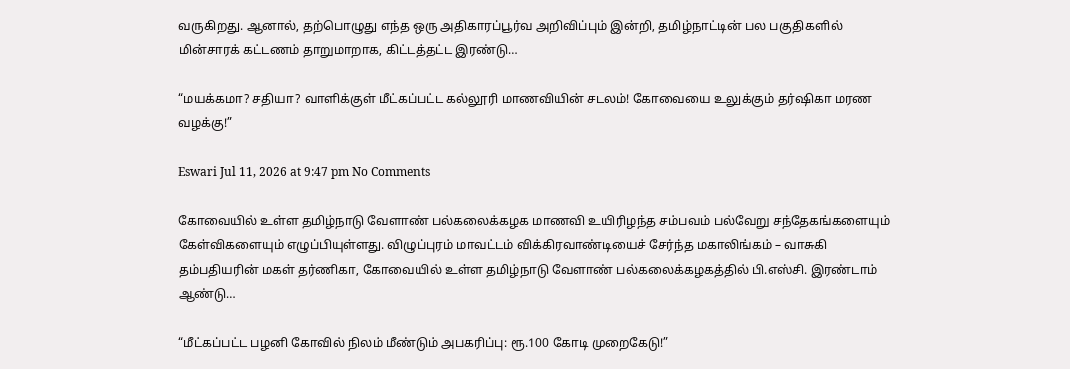வருகிறது. ஆனால், தற்பொழுது எந்த ஒரு அதிகாரப்பூர்வ அறிவிப்பும் இன்றி, தமிழ்நாட்டின் பல பகுதிகளில் மின்சாரக் கட்டணம் தாறுமாறாக, கிட்டத்தட்ட இரண்டு…

“மயக்கமா? சதியா? வாளிக்குள் மீட்கப்பட்ட கல்லூரி மாணவியின் சடலம்! கோவையை உலுக்கும் தர்ஷிகா மரண வழக்கு!”

Eswari Jul 11, 2026 at 9:47 pm No Comments

கோவையில் உள்ள தமிழ்நாடு வேளாண் பல்கலைக்கழக மாணவி உயிரிழந்த சம்பவம் பல்வேறு சந்தேகங்களையும் கேள்விகளையும் எழுப்பியுள்ளது. விழுப்புரம் மாவட்டம் விக்கிரவாண்டியைச் சேர்ந்த மகாலிங்கம் – வாசுகி தம்பதியரின் மகள் தர்ணிகா, கோவையில் உள்ள தமிழ்நாடு வேளாண் பல்கலைக்கழகத்தில் பி.எஸ்சி. இரண்டாம் ஆண்டு…

“மீட்கப்பட்ட பழனி கோவில் நிலம் மீண்டும் அபகரிப்பு: ரூ.100 கோடி முறைகேடு!”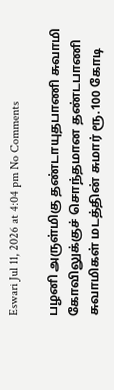Eswari Jul 11, 2026 at 4:04 pm No Comments

பழனி அருள்மிகு தண்டாயுதபாணி சுவாமி கோவிலுக்குச் சொந்தமான தண்டபாணி சுவாமிகள் மடத்தின் சுமார் ரூ.100 கோடி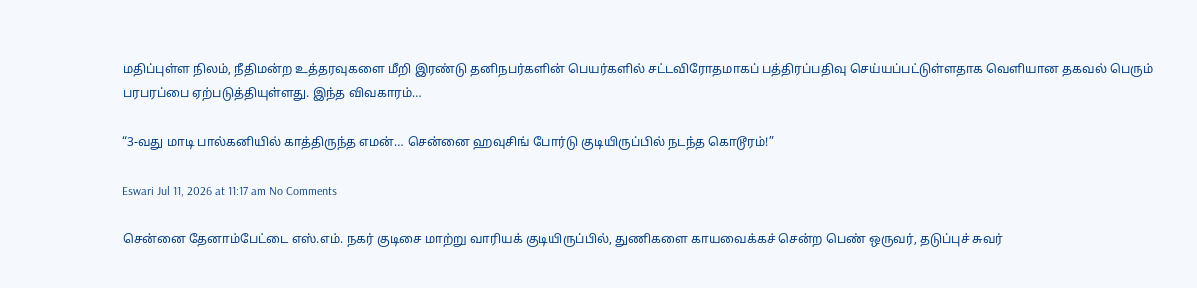மதிப்புள்ள நிலம், நீதிமன்ற உத்தரவுகளை மீறி இரண்டு தனிநபர்களின் பெயர்களில் சட்டவிரோதமாகப் பத்திரப்பதிவு செய்யப்பட்டுள்ளதாக வெளியான தகவல் பெரும் பரபரப்பை ஏற்படுத்தியுள்ளது. இந்த விவகாரம்…

“3-வது மாடி பால்கனியில் காத்திருந்த எமன்… சென்னை ஹவுசிங் போர்டு குடியிருப்பில் நடந்த கொடூரம்!”

Eswari Jul 11, 2026 at 11:17 am No Comments

சென்னை தேனாம்பேட்டை எஸ்.எம். நகர் குடிசை மாற்று வாரியக் குடியிருப்பில், துணிகளை காயவைக்கச் சென்ற பெண் ஒருவர், தடுப்புச் சுவர்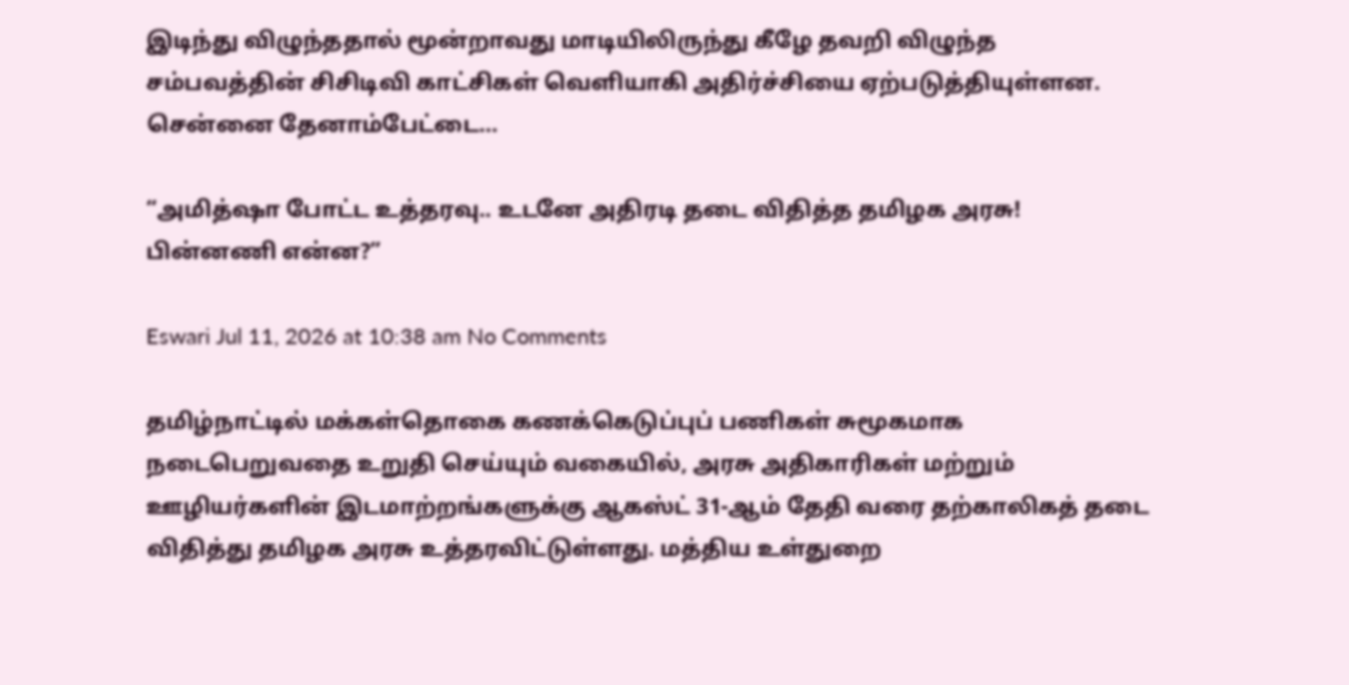இடிந்து விழுந்ததால் மூன்றாவது மாடியிலிருந்து கீழே தவறி விழுந்த சம்பவத்தின் சிசிடிவி காட்சிகள் வெளியாகி அதிர்ச்சியை ஏற்படுத்தியுள்ளன. சென்னை தேனாம்பேட்டை…

“அமித்ஷா போட்ட உத்தரவு.. உடனே அதிரடி தடை விதித்த தமிழக அரசு! பின்னணி என்ன?”

Eswari Jul 11, 2026 at 10:38 am No Comments

தமிழ்நாட்டில் மக்கள்தொகை கணக்கெடுப்புப் பணிகள் சுமூகமாக நடைபெறுவதை உறுதி செய்யும் வகையில், அரசு அதிகாரிகள் மற்றும் ஊழியர்களின் இடமாற்றங்களுக்கு ஆகஸ்ட் 31-ஆம் தேதி வரை தற்காலிகத் தடை விதித்து தமிழக அரசு உத்தரவிட்டுள்ளது. மத்திய உள்துறை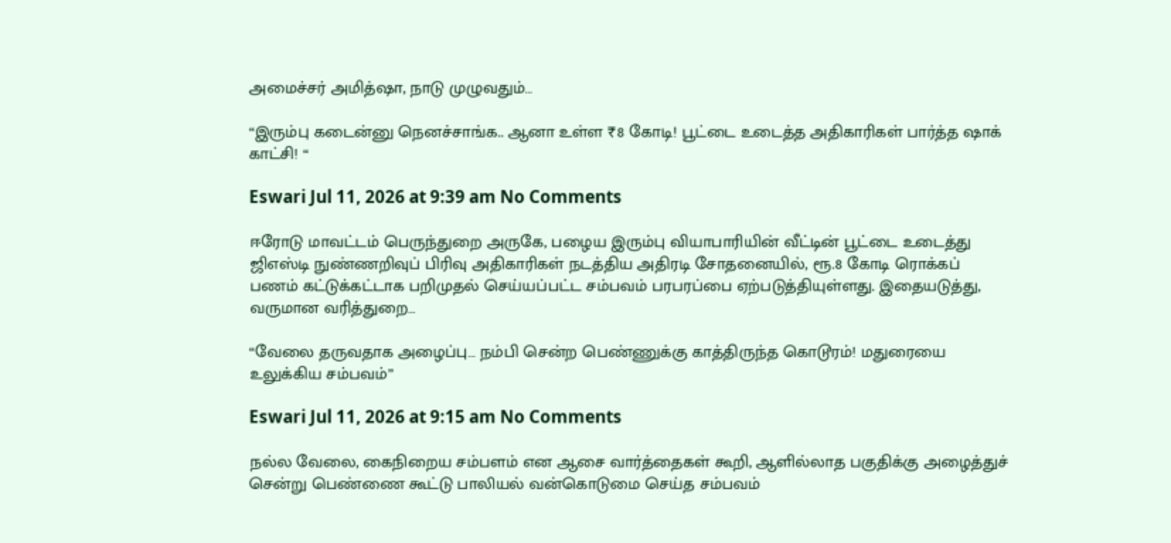அமைச்சர் அமித்ஷா, நாடு முழுவதும்…

“இரும்பு கடைன்னு நெனச்சாங்க.. ஆனா உள்ள ₹8 கோடி! பூட்டை உடைத்த அதிகாரிகள் பார்த்த ஷாக் காட்சி! “

Eswari Jul 11, 2026 at 9:39 am No Comments

ஈரோடு மாவட்டம் பெருந்துறை அருகே, பழைய இரும்பு வியாபாரியின் வீட்டின் பூட்டை உடைத்து ஜிஎஸ்டி நுண்ணறிவுப் பிரிவு அதிகாரிகள் நடத்திய அதிரடி சோதனையில், ரூ.8 கோடி ரொக்கப் பணம் கட்டுக்கட்டாக பறிமுதல் செய்யப்பட்ட சம்பவம் பரபரப்பை ஏற்படுத்தியுள்ளது. இதையடுத்து, வருமான வரித்துறை…

“வேலை தருவதாக அழைப்பு… நம்பி சென்ற பெண்ணுக்கு காத்திருந்த கொடூரம்! மதுரையை உலுக்கிய சம்பவம்”

Eswari Jul 11, 2026 at 9:15 am No Comments

நல்ல வேலை, கைநிறைய சம்பளம் என ஆசை வார்த்தைகள் கூறி, ஆளில்லாத பகுதிக்கு அழைத்துச் சென்று பெண்ணை கூட்டு பாலியல் வன்கொடுமை செய்த சம்பவம்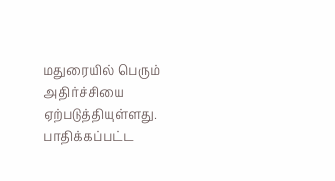மதுரையில் பெரும் அதிர்ச்சியை ஏற்படுத்தியுள்ளது. பாதிக்கப்பட்ட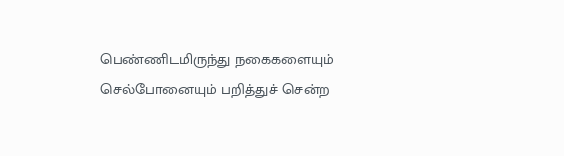பெண்ணிடமிருந்து நகைகளையும் செல்போனையும் பறித்துச் சென்ற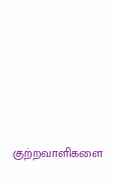குற்றவாளிகளை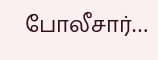போலீசார்…